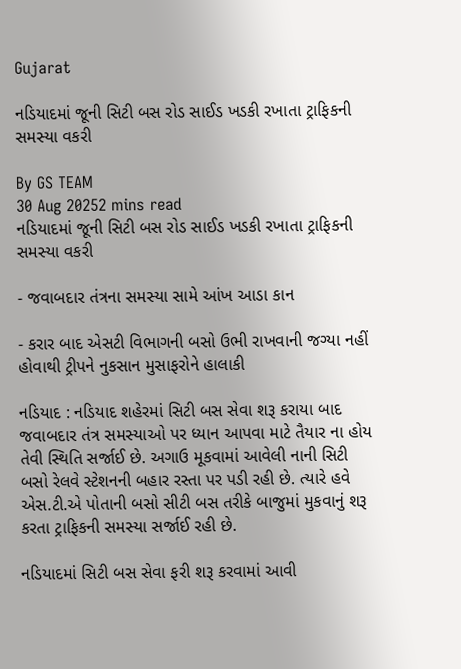Gujarat

નડિયાદમાં જૂની સિટી બસ રોડ સાઈડ ખડકી રખાતા ટ્રાફિકની સમસ્યા વકરી

By GS TEAM
30 Aug 20252 mins read
નડિયાદમાં જૂની સિટી બસ રોડ સાઈડ ખડકી રખાતા ટ્રાફિકની સમસ્યા વકરી

- જવાબદાર તંત્રના સમસ્યા સામે આંખ આડા કાન

- કરાર બાદ એસટી વિભાગની બસો ઉભી રાખવાની જગ્યા નહીં હોવાથી ટ્રીપને નુકસાન મુસાફરોને હાલાકી

નડિયાદ : નડિયાદ શહેરમાં સિટી બસ સેવા શરૂ કરાયા બાદ જવાબદાર તંત્ર સમસ્યાઓ પર ધ્યાન આપવા માટે તૈયાર ના હોય તેવી સ્થિતિ સર્જાઈ છે. અગાઉ મૂકવામાં આવેલી નાની સિટી બસો રેલવે સ્ટેશનની બહાર રસ્તા પર પડી રહી છે. ત્યારે હવે એસ.ટી.એ પોતાની બસો સીટી બસ તરીકે બાજુમાં મુકવાનું શરૂ કરતા ટ્રાફિકની સમસ્યા સર્જાઈ રહી છે.

નડિયાદમાં સિટી બસ સેવા ફરી શરૂ કરવામાં આવી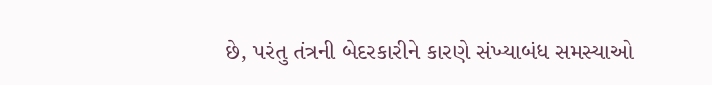છે, પરંતુ તંત્રની બેદરકારીને કારણે સંખ્યાબંધ સમસ્યાઓ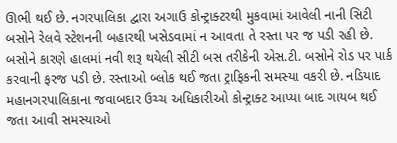ઊભી થઈ છે. નગરપાલિકા દ્વારા અગાઉ કોન્ટ્રાક્ટરથી મુકવામાં આવેલી નાની સિટી બસોને રેલવે સ્ટેશનની બહારથી ખસેડવામાં ન આવતા તે રસ્તા પર જ પડી રહી છે. બસોને કારણે હાલમાં નવી શરૂ થયેલી સીટી બસ તરીકેની એસ.ટી. બસોને રોડ પર પાર્ક કરવાની ફરજ પડી છે. રસ્તાઓ બ્લોક થઈ જતા ટ્રાફિકની સમસ્યા વકરી છે. નડિયાદ મહાનગરપાલિકાના જવાબદાર ઉચ્ચ અધિકારીઓ કોન્ટ્રાક્ટ આપ્યા બાદ ગાયબ થઈ જતા આવી સમસ્યાઓ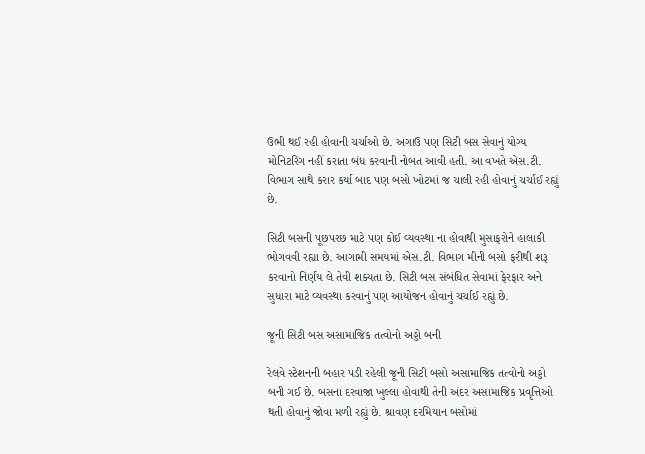ઉભી થઈ રહી હોવાની ચર્ચાઓ છે. અગાઉ પણ સિટી બસ સેવાનું યોગ્ય મોનિટરિંગ નહીં કરાતા બંધ કરવાની નોબત આવી હતી. આ વખતે એસ.ટી. વિભાગ સાથે કરાર કર્યા બાદ પણ બસો ખોટમાં જ ચાલી રહી હોવાનું ચર્ચાઈ રહ્યું છે.

સિટી બસની પૂછપરછ માટે પણ કોઈ વ્યવસ્થા ના હોવાથી મુસાફરોને હાલાકી ભોગવવી રહ્યા છે. આગામી સમયમાં એસ.ટી. વિભાગ મીની બસો ફરીથી શરૂ કરવાનો નિર્ણય લે તેવી શક્યતા છે. સિટી બસ સંબંધિત સેવામાં ફેરફાર અને સુધારા માટે વ્યવસ્થા કરવાનું પણ આયોજન હોવાનું ચર્ચાઈ રહ્યું છે.

જૂની સિટી બસ અસામાજિક તત્વોનો અડ્ડો બની

રેલવે સ્ટેશનની બહાર પડી રહેલી જૂની સિટી બસો અસામાજિક તત્વોનો અડ્ડો બની ગઈ છે. બસના દરવાજા ખુલ્લા હોવાથી તેની અંદર અસામાજિક પ્રવૃત્તિઓ થતી હોવાનું જોવા મળી રહ્યું છે. શ્રાવણ દરમિયાન બસોમાં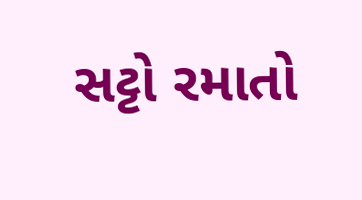સટ્ટો રમાતો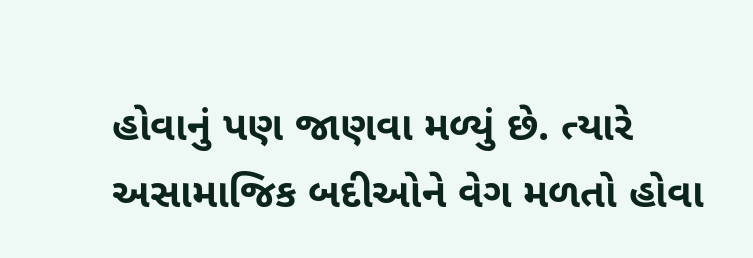હોવાનું પણ જાણવા મળ્યું છે. ત્યારે અસામાજિક બદીઓને વેગ મળતો હોવા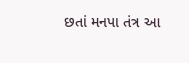છતાં મનપા તંત્ર આ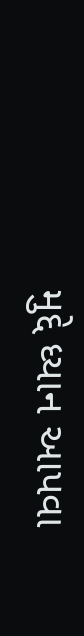મુદ્દે ધ્યાન આપવા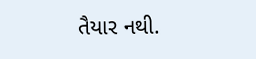તૈયાર નથી.